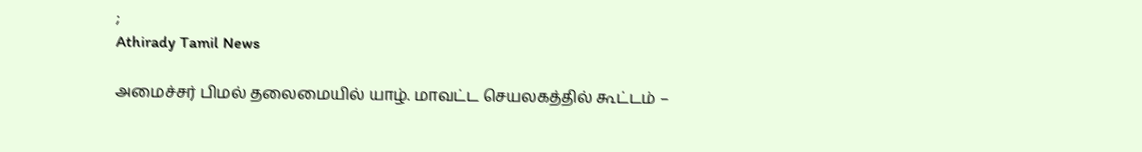;
Athirady Tamil News

அமைச்சர் பிமல் தலைமையில் யாழ். மாவட்ட செயலகத்தில் கூட்டம் –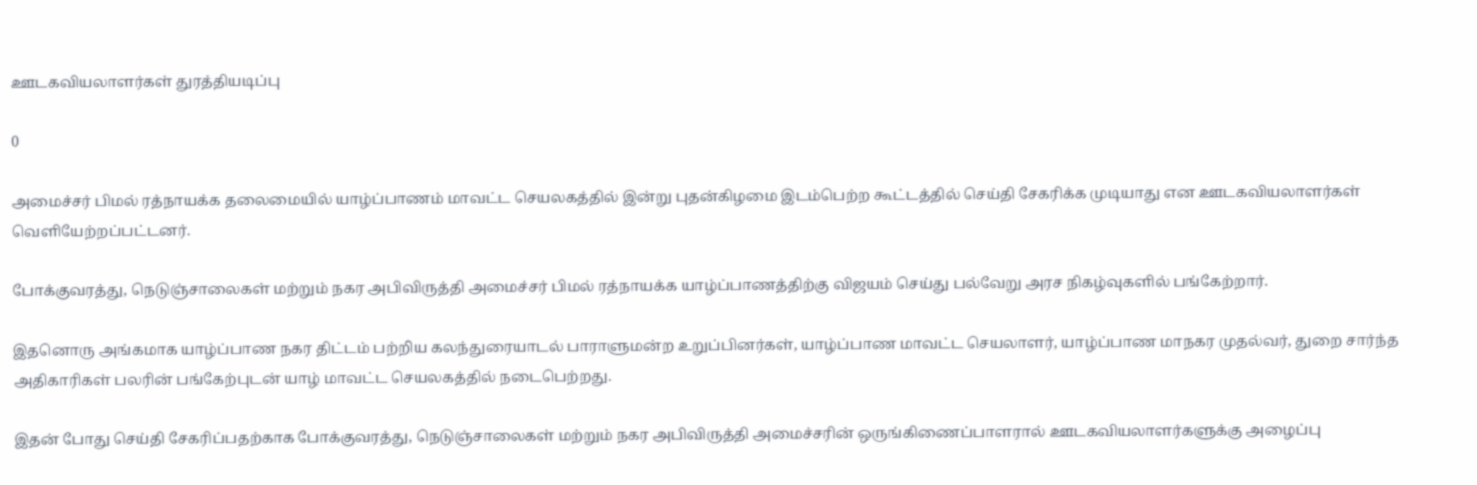ஊடகவியலாளர்கள் துரத்தியடிப்பு

0

அமைச்சர் பிமல் ரத்நாயக்க தலைமையில் யாழ்ப்பாணம் மாவட்ட செயலகத்தில் இன்று புதன்கிழமை இடம்பெற்ற கூட்டத்தில் செய்தி சேகரிக்க முடியாது என ஊடகவியலாளர்கள் வெளியேற்றப்பட்டனர்.

போக்குவரத்து, நெடுஞ்சாலைகள் மற்றும் நகர அபிவிருத்தி அமைச்சர் பிமல் ரத்நாயக்க யாழ்ப்பாணத்திற்கு விஜயம் செய்து பல்வேறு அரச நிகழ்வுகளில் பங்கேற்றார்.

இதனொரு அங்கமாக யாழ்ப்பாண நகர திட்டம் பற்றிய கலந்துரையாடல் பாராளுமன்ற உறுப்பினர்கள், யாழ்ப்பாண மாவட்ட செயலாளர், யாழ்ப்பாண மாநகர முதல்வர், துறை சார்ந்த அதிகாரிகள் பலரின் பங்கேற்புடன் யாழ் மாவட்ட செயலகத்தில் நடைபெற்றது.

இதன் போது செய்தி சேகரிப்பதற்காக போக்குவரத்து, நெடுஞ்சாலைகள் மற்றும் நகர அபிவிருத்தி அமைச்சரின் ஒருங்கிணைப்பாளரால் ஊடகவியலாளர்களுக்கு அழைப்பு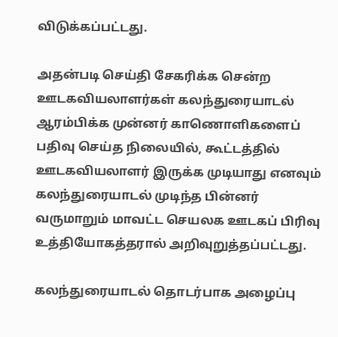விடுக்கப்பட்டது.

அதன்படி செய்தி சேகரிக்க சென்ற ஊடகவியலாளர்கள் கலந்துரையாடல் ஆரம்பிக்க முன்னர் காணொளிகளைப் பதிவு செய்த நிலையில், கூட்டத்தில் ஊடகவியலாளர் இருக்க முடியாது எனவும் கலந்துரையாடல் முடிந்த பின்னர் வருமாறும் மாவட்ட செயலக ஊடகப் பிரிவு உத்தியோகத்தரால் அறிவுறுத்தப்பட்டது.

கலந்துரையாடல் தொடர்பாக அழைப்பு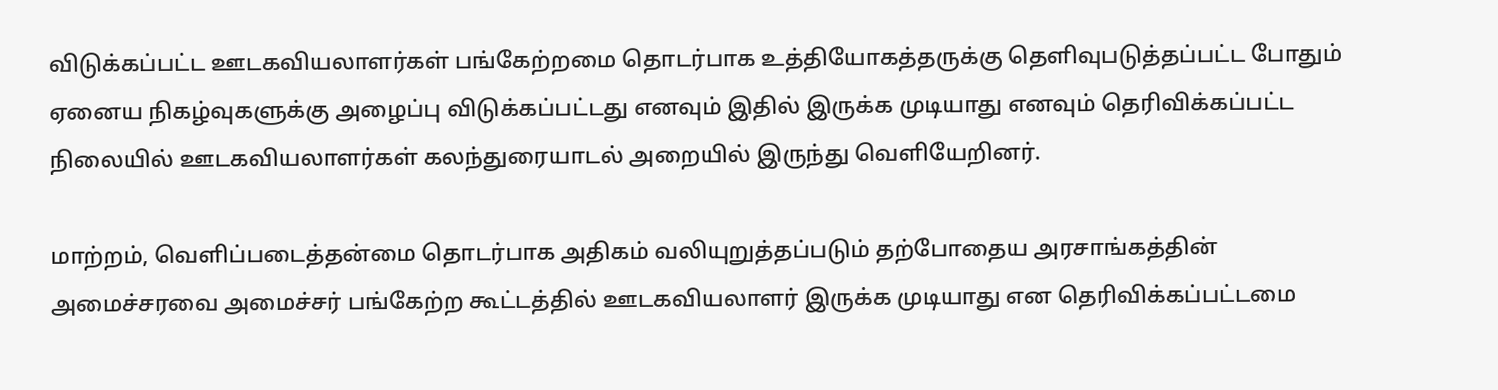விடுக்கப்பட்ட ஊடகவியலாளர்கள் பங்கேற்றமை தொடர்பாக உத்தியோகத்தருக்கு தெளிவுபடுத்தப்பட்ட போதும் ஏனைய நிகழ்வுகளுக்கு அழைப்பு விடுக்கப்பட்டது எனவும் இதில் இருக்க முடியாது எனவும் தெரிவிக்கப்பட்ட நிலையில் ஊடகவியலாளர்கள் கலந்துரையாடல் அறையில் இருந்து வெளியேறினர்.

மாற்றம், வெளிப்படைத்தன்மை தொடர்பாக அதிகம் வலியுறுத்தப்படும் தற்போதைய அரசாங்கத்தின் அமைச்சரவை அமைச்சர் பங்கேற்ற கூட்டத்தில் ஊடகவியலாளர் இருக்க முடியாது என தெரிவிக்கப்பட்டமை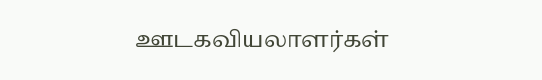ஊடகவியலாளர்கள்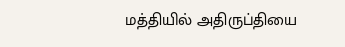மத்தியில் அதிருப்தியை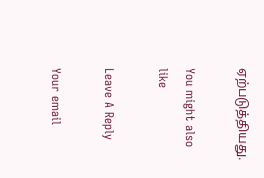ஏற்படுத்தியது.

You might also like

Leave A Reply

Your email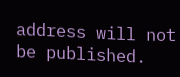address will not be published.